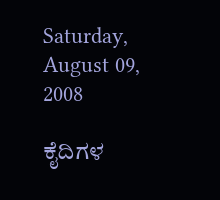Saturday, August 09, 2008

ಕೈದಿಗಳ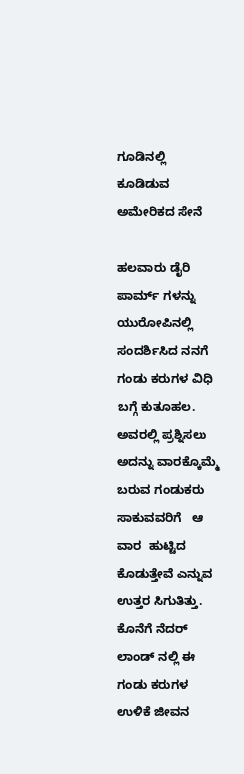ಗೂಡಿನಲ್ಲಿ ಕೂಡಿಡುವ ಅಮೇರಿಕದ ಸೇನೆ

ಹಲವಾರು ಡೈರಿ ಪಾರ್ಮ್ ಗಳನ್ನು ಯುರೋಪಿನಲ್ಲಿ ಸಂದರ್ಶಿಸಿದ ನನಗೆ ಗಂಡು ಕರುಗಳ ವಿಧಿ ಬಗ್ಗೆ ಕುತೂಹಲ. ಅವರಲ್ಲಿ ಪ್ರಶ್ನಿಸಲು ಅದನ್ನು ವಾರಕ್ಕೊಮ್ಮೆ ಬರುವ ಗಂಡುಕರು ಸಾಕುವವರಿಗೆ   ಆ  ವಾರ  ಹುಟ್ಟಿದ   ಕೊಡುತ್ತೇವೆ ಎನ್ನುವ ಉತ್ತರ ಸಿಗುತಿತ್ತು. ಕೊನೆಗೆ ನೆದರ್ ಲಾಂಡ್ ನಲ್ಲಿ ಈ ಗಂಡು ಕರುಗಳ ಉಳಿಕೆ ಜೀವನ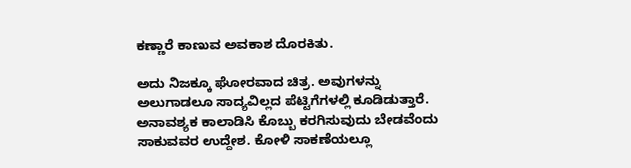ಕಣ್ಣಾರೆ ಕಾಣುವ ಅವಕಾಶ ದೊರಕಿತು.

ಅದು ನಿಜಕ್ಕೂ ಘೋರವಾದ ಚಿತ್ರ. ಅವುಗಳನ್ನು ಅಲುಗಾಡಲೂ ಸಾದ್ಯವಿಲ್ಲದ ಪೆಟ್ಟಿಗೆಗಳಲ್ಲಿ ಕೂಡಿಡುತ್ತಾರೆ. ಅನಾವಶ್ಯಕ ಕಾಲಾಡಿಸಿ ಕೊಬ್ಬು ಕರಗಿಸುವುದು ಬೇಡವೆಂದು ಸಾಕುವವರ ಉದ್ದೇಶ. ಕೋಳಿ ಸಾಕಣೆಯಲ್ಲೂ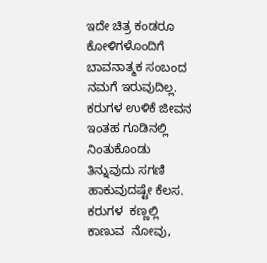ಇದೇ ಚಿತ್ರ ಕಂಡರೂ ಕೋಳಿಗಳೊಂದಿಗೆ ಬಾವನಾತ್ಮಕ ಸಂಬಂದ ನಮಗೆ ಇರುವುದಿಲ್ಲ. ಕರುಗಳ ಉಳಿಕೆ ಜೀವನ ಇಂತಹ ಗೂಡಿನಲ್ಲಿ ನಿಂತುಕೊಂಡು ತಿನ್ನುವುದು ಸಗಣಿ ಹಾಕುವುದಷ್ಟೇ ಕೆಲಸ.     ಕರುಗಳ  ಕಣ್ಣಲ್ಲಿ  ಕಾಣುವ  ನೋವು,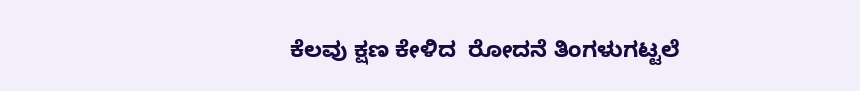ಕೆಲವು ಕ್ಷಣ ಕೇಳಿದ  ರೋದನೆ ತಿಂಗಳುಗಟ್ಟಲೆ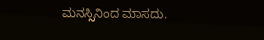ಮನಸ್ಸಿನಿಂದ ಮಾಸದು.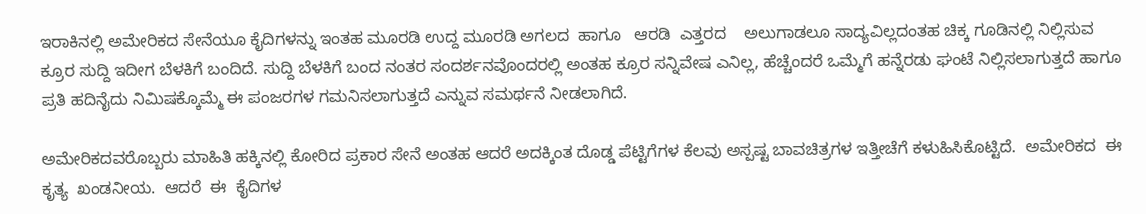ಇರಾಕಿನಲ್ಲಿ ಅಮೇರಿಕದ ಸೇನೆಯೂ ಕೈದಿಗಳನ್ನು ಇಂತಹ ಮೂರಡಿ ಉದ್ದ ಮೂರಡಿ ಅಗಲದ  ಹಾಗೂ   ಆರಡಿ  ಎತ್ತರದ    ಅಲುಗಾಡಲೂ ಸಾದ್ಯವಿಲ್ಲದಂತಹ ಚಿಕ್ಕ ಗೂಡಿನಲ್ಲಿ ನಿಲ್ಲಿಸುವ ಕ್ರೂರ ಸುದ್ದಿ ಇದೀಗ ಬೆಳಕಿಗೆ ಬಂದಿದೆ. ಸುದ್ದಿ ಬೆಳಕಿಗೆ ಬಂದ ನಂತರ ಸಂದರ್ಶನವೊಂದರಲ್ಲಿ ಅಂತಹ ಕ್ರೂರ ಸನ್ನಿವೇಷ ಎನಿಲ್ಲ, ಹೆಚ್ಚೆಂದರೆ ಒಮ್ಮೆಗೆ ಹನ್ನೆರಡು ಘಂಟೆ ನಿಲ್ಲಿಸಲಾಗುತ್ತದೆ ಹಾಗೂ ಪ್ರತಿ ಹದಿನೈದು ನಿಮಿಷಕ್ಕೊಮ್ಮೆ ಈ ಪಂಜರಗಳ ಗಮನಿಸಲಾಗುತ್ತದೆ ಎನ್ನುವ ಸಮರ್ಥನೆ ನೀಡಲಾಗಿದೆ.

ಅಮೇರಿಕದವರೊಬ್ಬರು ಮಾಹಿತಿ ಹಕ್ಕಿನಲ್ಲಿ ಕೋರಿದ ಪ್ರಕಾರ ಸೇನೆ ಅಂತಹ ಆದರೆ ಅದಕ್ಕಿಂತ ದೊಡ್ಡ ಪೆಟ್ಟಿಗೆಗಳ ಕೆಲವು ಅಸ್ಪಷ್ಟ ಬಾವಚಿತ್ರಗಳ ಇತ್ತೀಚೆಗೆ ಕಳುಹಿಸಿಕೊಟ್ಟಿದೆ.  ಅಮೇರಿಕದ  ಈ  ಕೃತ್ಯ  ಖಂಡನೀಯ.  ಆದರೆ  ಈ  ಕೈದಿಗಳ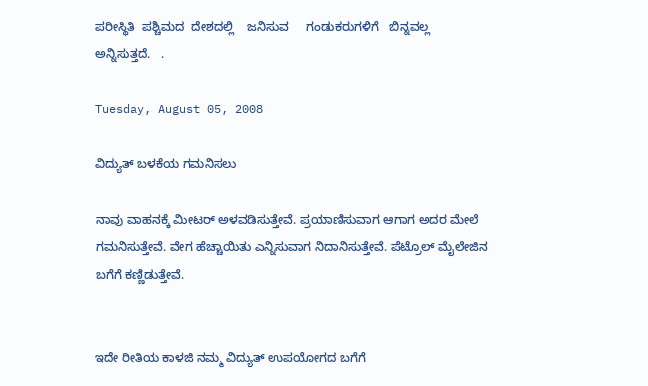ಪರೀಸ್ಥಿತಿ  ಪಶ್ಚಿಮದ  ದೇಶದಲ್ಲಿ    ಜನಿಸುವ     ಗಂಡುಕರುಗಳಿಗೆ   ಬಿನ್ನವಲ್ಲ    ಅನ್ನಿಸುತ್ತದೆ.   .

Tuesday, August 05, 2008

ವಿದ್ಯುತ್ ಬಳಕೆಯ ಗಮನಿಸಲು

ನಾವು ವಾಹನಕ್ಕೆ ಮೀಟರ್ ಅಳವಡಿಸುತ್ತೇವೆ. ಪ್ರಯಾಣಿಸುವಾಗ ಆಗಾಗ ಅದರ ಮೇಲೆ ಗಮನಿಸುತ್ತೇವೆ. ವೇಗ ಹೆಚ್ಚಾಯಿತು ಎನ್ನಿಸುವಾಗ ನಿದಾನಿಸುತ್ತೇವೆ. ಪೆಟ್ರೊಲ್ ಮೈಲೇಜಿನ ಬಗೆಗೆ ಕಣ್ಣಿಡುತ್ತೇವೆ.


ಇದೇ ರೀತಿಯ ಕಾಳಜಿ ನಮ್ಮ ವಿದ್ಯುತ್ ಉಪಯೋಗದ ಬಗೆಗೆ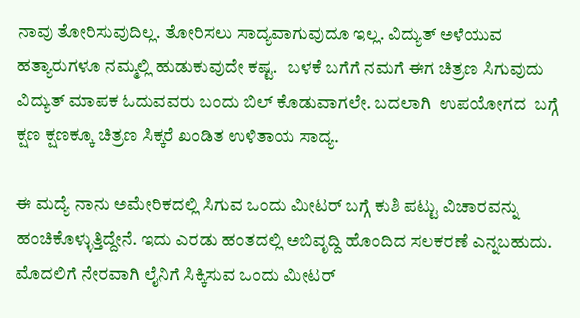ನಾವು ತೋರಿಸುವುದಿಲ್ಲ. ತೋರಿಸಲು ಸಾದ್ಯವಾಗುವುದೂ ಇಲ್ಲ. ವಿದ್ಯುತ್ ಅಳೆಯುವ ಹತ್ಯಾರುಗಳೂ ನಮ್ಮಲ್ಲಿ ಹುಡುಕುವುದೇ ಕಷ್ಟ.   ಬಳಕೆ ಬಗೆಗೆ ನಮಗೆ ಈಗ ಚಿತ್ರಣ ಸಿಗುವುದು ವಿದ್ಯುತ್ ಮಾಪಕ ಓದುವವರು ಬಂದು ಬಿಲ್ ಕೊಡುವಾಗಲೇ. ಬದಲಾಗಿ  ಉಪಯೋಗದ  ಬಗ್ಗೆ  ಕ್ಷಣ ಕ್ಷಣಕ್ಕೂ ಚಿತ್ರಣ ಸಿಕ್ಕರೆ ಖಂಡಿತ ಉಳಿತಾಯ ಸಾದ್ಯ.

ಈ ಮದ್ಯೆ ನಾನು ಅಮೇರಿಕದಲ್ಲಿ ಸಿಗುವ ಒಂದು ಮೀಟರ್ ಬಗ್ಗೆ ಕುಶಿ ಪಟ್ಟು ವಿಚಾರವನ್ನು ಹಂಚಿಕೊಳ್ಳುತ್ತಿದ್ದೇನೆ. ಇದು ಎರಡು ಹಂತದಲ್ಲಿ ಅಬಿವೃದ್ದಿ ಹೊಂದಿದ ಸಲಕರಣೆ ಎನ್ನಬಹುದು. ಮೊದಲಿಗೆ ನೇರವಾಗಿ ಲೈನಿಗೆ ಸಿಕ್ಕಿಸುವ ಒಂದು ಮೀಟರ್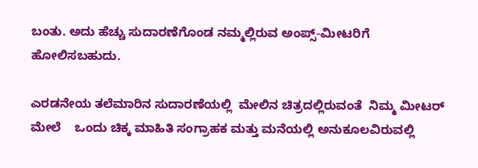ಬಂತು. ಅದು ಹೆಚ್ಚು ಸುದಾರಣೆಗೊಂಡ ನಮ್ಮಲ್ಲಿರುವ ಅಂಪ್ಸ್-ಮೀಟರಿಗೆ ಹೋಲಿಸಬಹುದು.

ಎರಡನೇಯ ತಲೆಮಾರಿನ ಸುದಾರಣೆಯಲ್ಲಿ  ಮೇಲಿನ ಚಿತ್ರದಲ್ಲಿರುವಂತೆ  ನಿಮ್ಮ ಮೀಟರ್ ಮೇಲೆ    ಒಂದು ಚಿಕ್ಕ ಮಾಹಿತಿ ಸಂಗ್ರಾಹಕ ಮತ್ತು ಮನೆಯಲ್ಲಿ ಅನುಕೂಲವಿರುವಲ್ಲಿ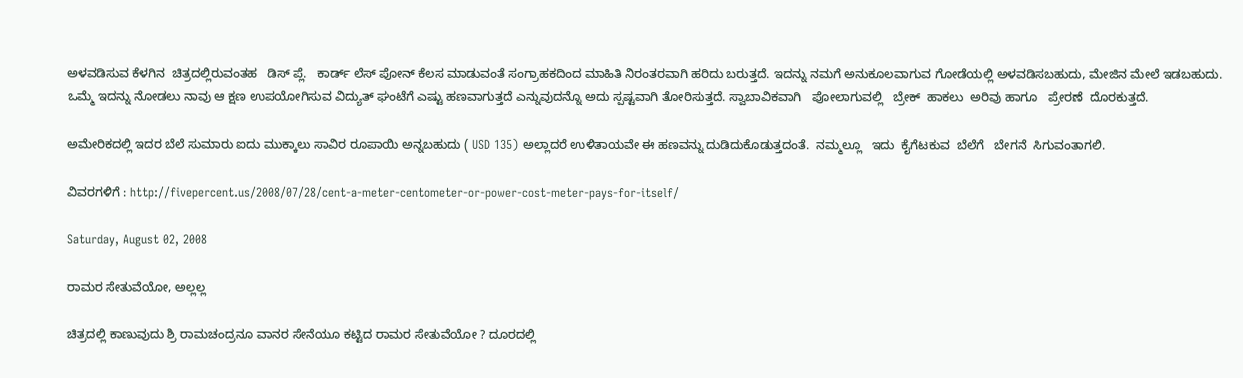ಅಳವಡಿಸುವ ಕೆಳಗಿನ  ಚಿತ್ರದಲ್ಲಿರುವಂತಹ   ಡಿಸ್ ಪ್ಲೆ.   ಕಾರ್ಡ್ ಲೆಸ್ ಪೋನ್ ಕೆಲಸ ಮಾಡುವಂತೆ ಸಂಗ್ರಾಹಕದಿಂದ ಮಾಹಿತಿ ನಿರಂತರವಾಗಿ ಹರಿದು ಬರುತ್ತದೆ. ಇದನ್ನು ನಮಗೆ ಅನುಕೂಲವಾಗುವ ಗೋಡೆಯಲ್ಲಿ ಅಳವಡಿಸಬಹುದು, ಮೇಜಿನ ಮೇಲೆ ಇಡಬಹುದು.  ಒಮ್ಮೆ ಇದನ್ನು ನೋಡಲು ನಾವು ಆ ಕ್ಷಣ ಉಪಯೋಗಿಸುವ ವಿದ್ಯುತ್ ಘಂಟೆಗೆ ಎಷ್ಟು ಹಣವಾಗುತ್ತದೆ ಎನ್ನುವುದನ್ನೊ ಅದು ಸ್ಪಷ್ಟವಾಗಿ ತೋರಿಸುತ್ತದೆ. ಸ್ವಾಬಾವಿಕವಾಗಿ   ಪೋಲಾಗುವಲ್ಲಿ   ಬ್ರೇಕ್  ಹಾಕಲು  ಅರಿವು ಹಾಗೂ   ಪ್ರೇರಣೆ  ದೊರಕುತ್ತದೆ.

ಅಮೇರಿಕದಲ್ಲಿ ಇದರ ಬೆಲೆ ಸುಮಾರು ಐದು ಮುಕ್ಕಾಲು ಸಾವಿರ ರೂಪಾಯಿ ಅನ್ನಬಹುದು ( USD 135) ಅಲ್ಲಾದರೆ ಉಳಿತಾಯವೇ ಈ ಹಣವನ್ನು ದುಡಿದುಕೊಡುತ್ತದಂತೆ.  ನಮ್ಮಲ್ಲೂ   ಇದು  ಕೈಗೆಟಕುವ  ಬೆಲೆಗೆ   ಬೇಗನೆ  ಸಿಗುವಂತಾಗಲಿ.

ವಿವರಗಳಿಗೆ : http://fivepercent.us/2008/07/28/cent-a-meter-centometer-or-power-cost-meter-pays-for-itself/

Saturday, August 02, 2008

ರಾಮರ ಸೇತುವೆಯೋ, ಅಲ್ಲಲ್ಲ

ಚಿತ್ರದಲ್ಲಿ ಕಾಣುವುದು ಶ್ರಿ ರಾಮಚಂದ್ರನೂ ವಾನರ ಸೇನೆಯೂ ಕಟ್ಟಿದ ರಾಮರ ಸೇತುವೆಯೋ ? ದೂರದಲ್ಲಿ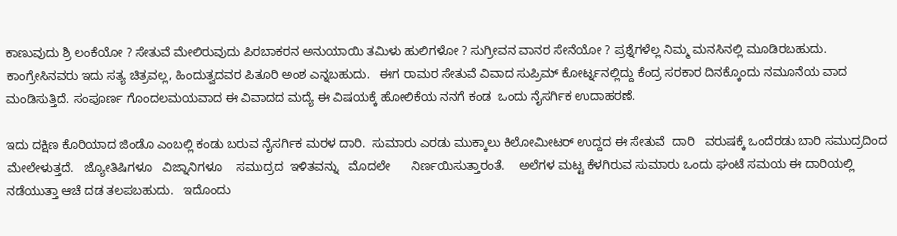ಕಾಣುವುದು ಶ್ರಿ ಲಂಕೆಯೋ ? ಸೇತುವೆ ಮೇಲಿರುವುದು ಪಿರಬಾಕರನ ಅನುಯಾಯಿ ತಮಿಳು ಹುಲಿಗಳೋ ? ಸುಗ್ರೀವನ ವಾನರ ಸೇನೆಯೋ ? ಪ್ರಶ್ನೆಗಳೆಲ್ಲ ನಿಮ್ಮ ಮನಸಿನಲ್ಲಿ ಮೂಡಿರಬಹುದು. ಕಾಂಗ್ರೇಸಿನವರು ಇದು ಸತ್ಯ ಚಿತ್ರವಲ್ಲ, ಹಿಂದುತ್ವದವರ ಪಿತೂರಿ ಅಂಶ ಎನ್ನಬಹುದು.   ಈಗ ರಾಮರ ಸೇತುವೆ ವಿವಾದ ಸುಪ್ರಿಮ್ ಕೋರ್ಟ್ನನಲ್ಲಿದ್ದು ಕೆಂದ್ರ ಸರಕಾರ ದಿನಕ್ಕೊಂದು ನಮೂನೆಯ ವಾದ ಮಂಡಿಸುತ್ತಿದೆ. ಸಂಪೂರ್ಣ ಗೊಂದಲಮಯವಾದ ಈ ವಿವಾದದ ಮದ್ಯೆ ಈ ವಿಷಯಕ್ಕೆ ಹೋಲಿಕೆಯ ನನಗೆ ಕಂಡ  ಒಂದು ನೈಸರ್ಗಿಕ ಉದಾಹರಣೆ.

ಇದು ದಕ್ಷಿಣ ಕೊರಿಯಾದ ಜಿಂಡೊ ಎಂಬಲ್ಲಿ ಕಂಡು ಬರುವ ನೈಸರ್ಗಿಕ ಮರಳ ದಾರಿ.  ಸುಮಾರು ಎರಡು ಮುಕ್ಕಾಲು ಕಿಲೋಮೀಟರ್ ಉದ್ದದ ಈ ಸೇತುವೆ  ದಾರಿ   ವರುಷಕ್ಕೆ ಒಂದೆರಡು ಬಾರಿ ಸಮುದ್ರದಿಂದ ಮೇಲೇಳುತ್ತದೆ.   ಜ್ಯೋತಿಷಿಗಳೂ   ವಿಜ್ನಾನಿಗಳೂ    ಸಮುದ್ರದ  ಇಳಿತವನ್ನು   ಮೊದಲೇ      ನಿರ್ಣಯಿಸುತ್ತಾರಂತೆ.    ಅಲೆಗಳ ಮಟ್ಟ ಕೆಳಗಿರುವ ಸುಮಾರು ಒಂದು ಘಂಟೆ ಸಮಯ ಈ ದಾರಿಯಲ್ಲಿ ನಡೆಯುತ್ತಾ ಆಚೆ ದಡ ತಲಪಬಹುದು.   ಇದೊಂದು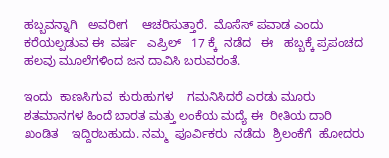ಹಬ್ಬವನ್ನಾಗಿ   ಅವರೀಗ    ಆಚರಿಸುತ್ತಾರೆ.  ಮೊಸೆಸ್ ಪವಾಡ ಎಂದು ಕರೆಯಲ್ಪಡುವ ಈ  ವರ್ಷ   ಎಪ್ರಿಲ್   17 ಕ್ಕೆ  ನಡೆದ   ಈ   ಹಬ್ಬಕ್ಕೆ ಪ್ರಪಂಚದ ಹಲವು ಮೂಲೆಗಳಿಂದ ಜನ ದಾವಿಸಿ ಬರುವರಂತೆ.

ಇಂದು  ಕಾಣಸಿಗುವ  ಕುರುಹುಗಳ    ಗಮನಿಸಿದರೆ ಎರಡು ಮೂರು ಶತಮಾನಗಳ ಹಿಂದೆ ಬಾರತ ಮತ್ತು ಲಂಕೆಯ ಮದ್ಯೆ ಈ  ರೀತಿಯ ದಾರಿ   ಖಂಡಿತ    ಇದ್ದಿರಬಹುದು. ನಮ್ಮ  ಪೂರ್ವಿಕರು  ನಡೆದು  ಶ್ರಿಲಂಕೆಗೆ  ಹೋದರು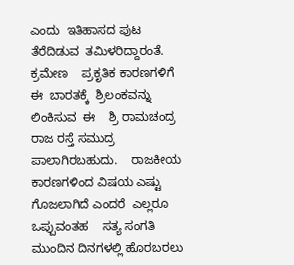ಎಂದು  ಇತಿಹಾಸದ ಪುಟ  ತೆರೆದಿಡುವ  ತಮಿಳರಿದ್ದಾರಂತೆ.     ಕ್ರಮೇಣ    ಪ್ರಕೃತಿಕ ಕಾರಣಗಳಿಗೆ ಈ  ಬಾರತಕ್ಕೆ  ಶ್ರಿಲಂಕವನ್ನು  ಲಿಂಕಿಸುವ  ಈ    ಶ್ರಿ ರಾಮಚಂದ್ರ ರಾಜ ರಸ್ತೆ ಸಮುದ್ರ ಪಾಲಾಗಿರಬಹುದು.    ರಾಜಕೀಯ ಕಾರಣಗಳಿಂದ ವಿಷಯ ಎಷ್ಟು ಗೊಜಲಾಗಿದೆ ಎಂದರೆ  ಎಲ್ಲರೂ  ಒಪ್ಪುವಂತಹ    ಸತ್ಯ ಸಂಗತಿ ಮುಂದಿನ ದಿನಗಳಲ್ಲಿ ಹೊರಬರಲು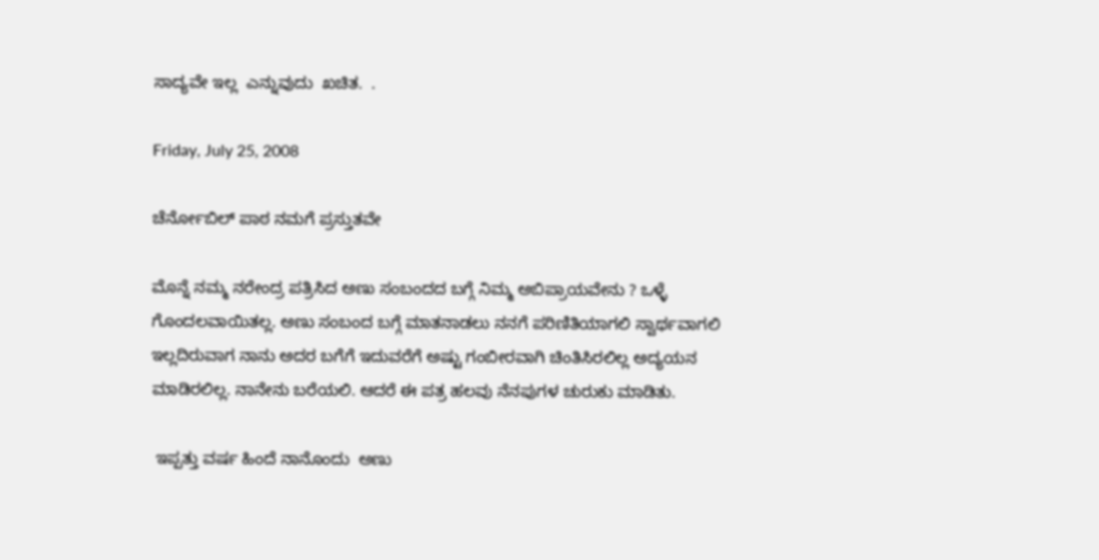ಸಾದ್ಯವೇ ಇಲ್ಲ  ಎನ್ನುವುದು  ಖಚಿತ.  .

Friday, July 25, 2008

ಚೆರ್ನೋಬಿಲ್ ಪಾಠ ನಮಗೆ ಪ್ರಸ್ತುತವೇ

ಮೊನ್ನೆ ನಮ್ಮ ನರೇಂದ್ರ ಪತ್ರಿಸಿದ ಅಣು ಸಂಬಂದದ ಬಗ್ಗೆ ನಿಮ್ಮ ಅಬಿಪ್ರಾಯವೇನು ? ಒಳ್ಳೆ ಗೊಂದಲವಾಯಿತಲ್ಲ. ಅಣು ಸಂಬಂದ ಬಗ್ಗೆ ಮಾತನಾಡಲು ನನಗೆ ಪರಿಣಿತಿಯಾಗಲಿ ಸ್ವಾರ್ಥವಾಗಲಿ ಇಲ್ಲದಿರುವಾಗ ನಾನು ಅದರ ಬಗೆಗೆ ಇದುವರೆಗೆ ಅಷ್ಟು ಗಂಬೀರವಾಗಿ ಚಿಂತಿಸಿರಲಿಲ್ಲ ಅದ್ಯಯನ ಮಾಡಿರಲಿಲ್ಲ. ನಾನೇನು ಬರೆಯಲಿ. ಆದರೆ ಈ ಪತ್ರ ಹಲವು ನೆನಪುಗಳ ಚುರುಕು ಮಾಡಿತು.

 ಇಪ್ಪತ್ತು ವರ್ಷ ಹಿಂದೆ ನಾನೊಂದು  ಅಣು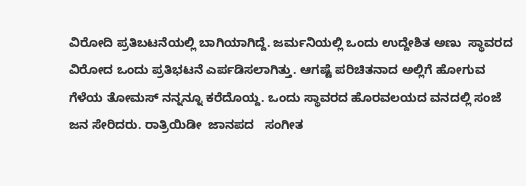ವಿರೋದಿ ಪ್ರತಿಬಟನೆಯಲ್ಲಿ ಬಾಗಿಯಾಗಿದ್ದೆ. ಜರ್ಮನಿಯಲ್ಲಿ ಒಂದು ಉದ್ದೇಶಿತ ಅಣು  ಸ್ಥಾವರದ ವಿರೋದ ಒಂದು ಪ್ರತಿಭಟನೆ ಎರ್ಪಡಿಸಲಾಗಿತ್ತು. ಆಗಷ್ಟೆ ಪರಿಚಿತನಾದ ಅಲ್ಲಿಗೆ ಹೋಗುವ ಗೆಳೆಯ ತೋಮಸ್ ನನ್ನನ್ನೂ ಕರೆದೊಯ್ದ. ಒಂದು ಸ್ಥಾವರದ ಹೊರವಲಯದ ವನದಲ್ಲಿ ಸಂಜೆ ಜನ ಸೇರಿದರು. ರಾತ್ರಿಯಿಡೀ  ಜಾನಪದ   ಸಂಗೀತ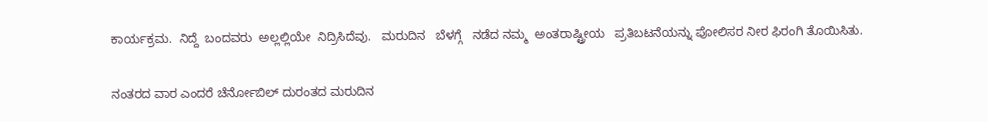ಕಾರ್ಯಕ್ರಮ.  ನಿದ್ದೆ  ಬಂದವರು  ಅಲ್ಲಲ್ಲಿಯೇ  ನಿದ್ರಿಸಿದೆವು.   ಮರುದಿನ   ಬೆಳಗ್ಗೆ   ನಡೆದ ನಮ್ಮ  ಅಂತರಾಷ್ಟ್ರೀಯ   ಪ್ರತಿಬಟನೆಯನ್ನು ಪೋಲಿಸರ ನೀರ ಫಿರಂಗಿ ತೊಯಿಸಿತು.

ನಂತರದ ವಾರ ಎಂದರೆ ಚೆರ್ನೋಬಿಲ್ ದುರಂತದ ಮರುದಿನ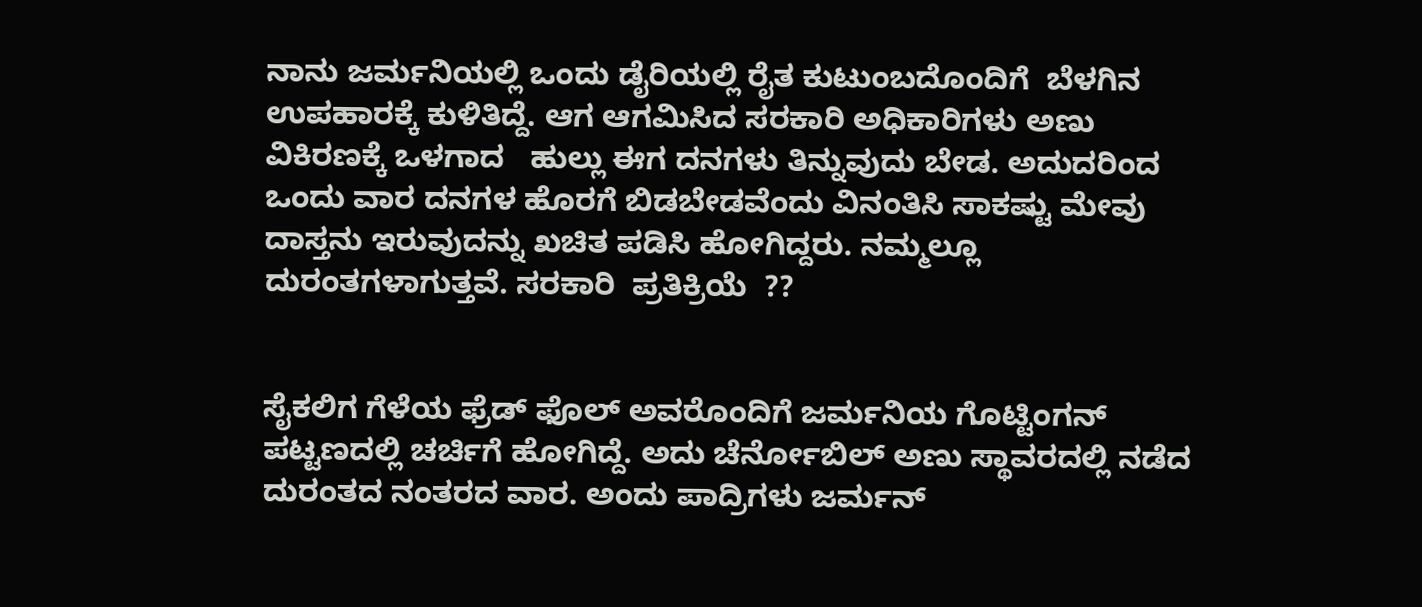ನಾನು ಜರ್ಮನಿಯಲ್ಲಿ ಒಂದು ಡೈರಿಯಲ್ಲಿ ರೈತ ಕುಟುಂಬದೊಂದಿಗೆ  ಬೆಳಗಿನ    ಉಪಹಾರಕ್ಕೆ ಕುಳಿತಿದ್ದೆ. ಆಗ ಆಗಮಿಸಿದ ಸರಕಾರಿ ಅಧಿಕಾರಿಗಳು ಅಣು ವಿಕಿರಣಕ್ಕೆ ಒಳಗಾದ   ಹುಲ್ಲು ಈಗ ದನಗಳು ತಿನ್ನುವುದು ಬೇಡ. ಅದುದರಿಂದ ಒಂದು ವಾರ ದನಗಳ ಹೊರಗೆ ಬಿಡಬೇಡವೆಂದು ವಿನಂತಿಸಿ ಸಾಕಷ್ಟು ಮೇವು ದಾಸ್ತನು ಇರುವುದನ್ನು ಖಚಿತ ಪಡಿಸಿ ಹೋಗಿದ್ದರು. ನಮ್ಮಲ್ಲೂ ದುರಂತಗಳಾಗುತ್ತವೆ. ಸರಕಾರಿ  ಪ್ರತಿಕ್ರಿಯೆ  ??


ಸೈಕಲಿಗ ಗೆಳೆಯ ಫ್ರೆಡ್ ಫೊಲ್ ಅವರೊಂದಿಗೆ ಜರ್ಮನಿಯ ಗೊಟ್ಟಿಂಗನ್ ಪಟ್ಟಣದಲ್ಲಿ ಚರ್ಚಿಗೆ ಹೋಗಿದ್ದೆ. ಅದು ಚೆರ್ನೋಬಿಲ್ ಅಣು ಸ್ಥಾವರದಲ್ಲಿ ನಡೆದ ದುರಂತದ ನಂತರದ ವಾರ. ಅಂದು ಪಾದ್ರಿಗಳು ಜರ್ಮನ್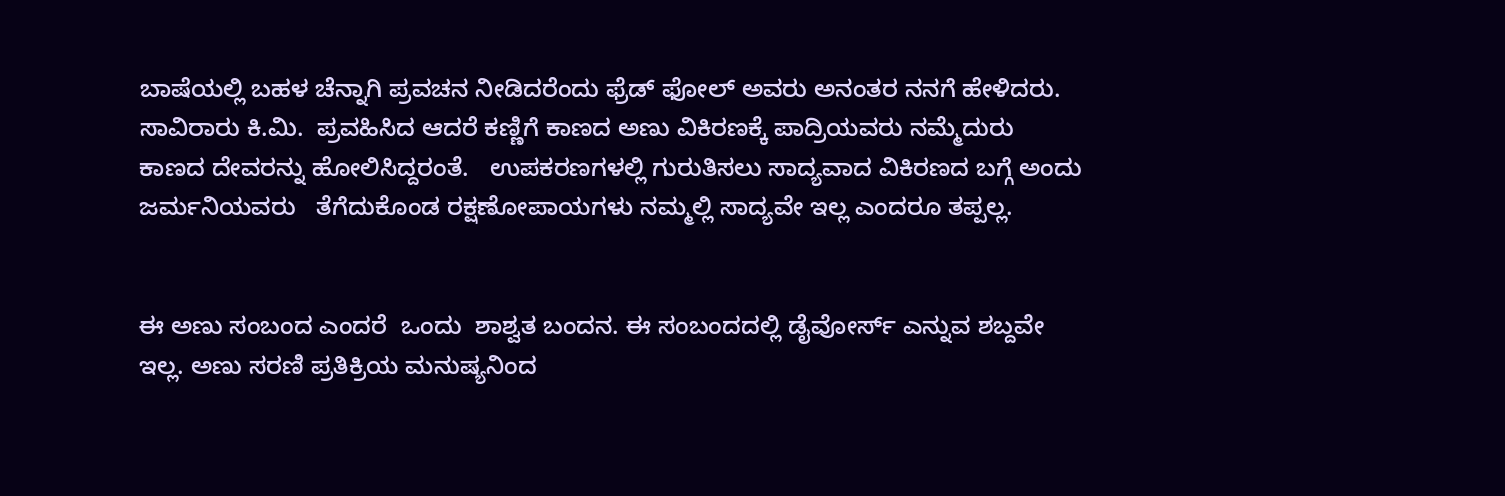ಬಾಷೆಯಲ್ಲಿ ಬಹಳ ಚೆನ್ನಾಗಿ ಪ್ರವಚನ ನೀಡಿದರೆಂದು ಫ್ರೆಡ್ ಫೋಲ್ ಅವರು ಅನಂತರ ನನಗೆ ಹೇಳಿದರು. ಸಾವಿರಾರು ಕಿ.ಮಿ.  ಪ್ರವಹಿಸಿದ ಆದರೆ ಕಣ್ಣಿಗೆ ಕಾಣದ ಅಣು ವಿಕಿರಣಕ್ಕೆ ಪಾದ್ರಿಯವರು ನಮ್ಮೆದುರು ಕಾಣದ ದೇವರನ್ನು ಹೋಲಿಸಿದ್ದರಂತೆ.   ಉಪಕರಣಗಳಲ್ಲಿ ಗುರುತಿಸಲು ಸಾದ್ಯವಾದ ವಿಕಿರಣದ ಬಗ್ಗೆ ಅಂದು ಜರ್ಮನಿಯವರು   ತೆಗೆದುಕೊಂಡ ರಕ್ಷಣೋಪಾಯಗಳು ನಮ್ಮಲ್ಲಿ ಸಾದ್ಯವೇ ಇಲ್ಲ ಎಂದರೂ ತಪ್ಪಲ್ಲ.


ಈ ಅಣು ಸಂಬಂದ ಎಂದರೆ  ಒಂದು  ಶಾಶ್ವತ ಬಂದನ. ಈ ಸಂಬಂದದಲ್ಲಿ ಡೈವೋರ್ಸ್ ಎನ್ನುವ ಶಬ್ದವೇ ಇಲ್ಲ. ಅಣು ಸರಣಿ ಪ್ರತಿಕ್ರಿಯ ಮನುಷ್ಯನಿಂದ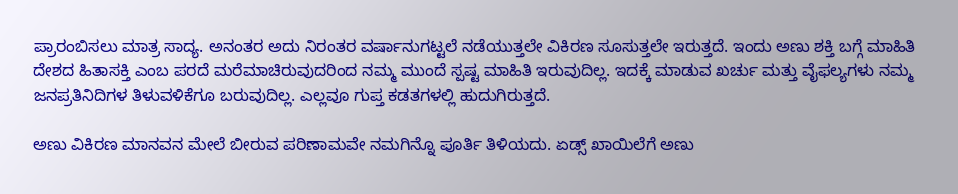ಪ್ರಾರಂಬಿಸಲು ಮಾತ್ರ ಸಾದ್ಯ. ಅನಂತರ ಅದು ನಿರಂತರ ವರ್ಷಾನುಗಟ್ಟಲೆ ನಡೆಯುತ್ತಲೇ ವಿಕಿರಣ ಸೂಸುತ್ತಲೇ ಇರುತ್ತದೆ. ಇಂದು ಅಣು ಶಕ್ತಿ ಬಗ್ಗೆ ಮಾಹಿತಿ ದೇಶದ ಹಿತಾಸಕ್ತಿ ಎಂಬ ಪರದೆ ಮರೆಮಾಚಿರುವುದರಿಂದ ನಮ್ಮ ಮುಂದೆ ಸ್ಪಷ್ಟ ಮಾಹಿತಿ ಇರುವುದಿಲ್ಲ. ಇದಕ್ಕೆ ಮಾಡುವ ಖರ್ಚು ಮತ್ತು ವೈಫಲ್ಯಗಳು ನಮ್ಮ ಜನಪ್ರತಿನಿದಿಗಳ ತಿಳುವಳಿಕೆಗೂ ಬರುವುದಿಲ್ಲ. ಎಲ್ಲವೂ ಗುಪ್ತ ಕಡತಗಳಲ್ಲಿ ಹುದುಗಿರುತ್ತದೆ.

ಅಣು ವಿಕಿರಣ ಮಾನವನ ಮೇಲೆ ಬೀರುವ ಪರಿಣಾಮವೇ ನಮಗಿನ್ನೊ ಪೂರ್ತಿ ತಿಳಿಯದು. ಏಡ್ಸ್ ಖಾಯಿಲೆಗೆ ಅಣು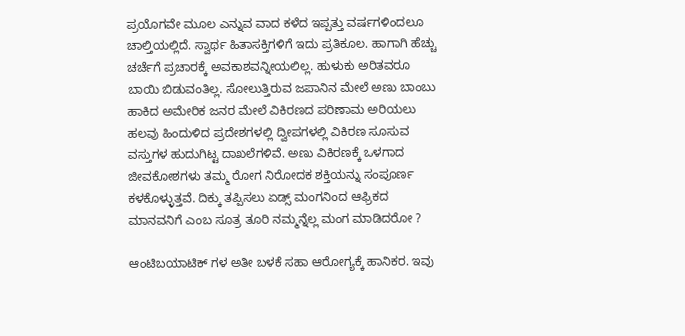ಪ್ರಯೊಗವೇ ಮೂಲ ಎನ್ನುವ ವಾದ ಕಳೆದ ಇಪ್ಪತ್ತು ವರ್ಷಗಳಿಂದಲೂ ಚಾಲ್ತಿಯಲ್ಲಿದೆ. ಸ್ವಾರ್ಥ ಹಿತಾಸಕ್ತಿಗಳಿಗೆ ಇದು ಪ್ರತಿಕೂಲ. ಹಾಗಾಗಿ ಹೆಚ್ಚು ಚರ್ಚೆಗೆ ಪ್ರಚಾರಕ್ಕೆ ಅವಕಾಶವನ್ನೀಯಲಿಲ್ಲ. ಹುಳುಕು ಅರಿತವರೂ ಬಾಯಿ ಬಿಡುವಂತಿಲ್ಲ. ಸೋಲುತ್ತಿರುವ ಜಪಾನಿನ ಮೇಲೆ ಅಣು ಬಾಂಬು ಹಾಕಿದ ಅಮೇರಿಕ ಜನರ ಮೇಲೆ ವಿಕಿರಣದ ಪರಿಣಾಮ ಅರಿಯಲು ಹಲವು ಹಿಂದುಳಿದ ಪ್ರದೇಶಗಳಲ್ಲಿ ದ್ವೀಪಗಳಲ್ಲಿ ವಿಕಿರಣ ಸೂಸುವ ವಸ್ತುಗಳ ಹುದುಗಿಟ್ಟ ದಾಖಲೆಗಳಿವೆ. ಅಣು ವಿಕಿರಣಕ್ಕೆ ಒಳಗಾದ ಜೀವಕೋಶಗಳು ತಮ್ಮ ರೋಗ ನಿರೋದಕ ಶಕ್ತಿಯನ್ನು ಸಂಪೂರ್ಣ ಕಳಕೊಳ್ಳುತ್ತವೆ. ದಿಕ್ಕು ತಪ್ಪಿಸಲು ಏಡ್ಸ್ ಮಂಗನಿಂದ ಆಫ್ರಿಕದ ಮಾನವನಿಗೆ ಎಂಬ ಸೂತ್ರ ತೂರಿ ನಮ್ಮನ್ನೆಲ್ಲ ಮಂಗ ಮಾಡಿದರೋ ?

ಆಂಟಿಬಯಾಟಿಕ್ ಗಳ ಅತೀ ಬಳಕೆ ಸಹಾ ಆರೋಗ್ಯಕ್ಕೆ ಹಾನಿಕರ. ಇವು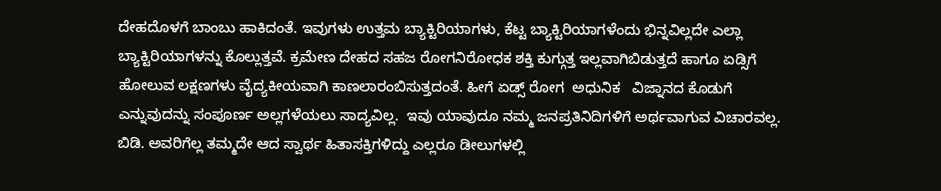ದೇಹದೊಳಗೆ ಬಾಂಬು ಹಾಕಿದಂತೆ. ಇವುಗಳು ಉತ್ತಮ ಬ್ಯಾಕ್ಟಿರಿಯಾಗಳು, ಕೆಟ್ಟ ಬ್ಯಾಕ್ಟಿರಿಯಾಗಳೆಂದು ಭಿನ್ನವಿಲ್ಲದೇ ಎಲ್ಲಾ ಬ್ಯಾಕ್ಟಿರಿಯಾಗಳನ್ನು ಕೊಲ್ಲುತ್ತವೆ. ಕ್ರಮೇಣ ದೇಹದ ಸಹಜ ರೋಗನಿರೋಧಕ ಶಕ್ತಿ ಕುಗ್ಗುತ್ತ ಇಲ್ಲವಾಗಿಬಿಡುತ್ತದೆ ಹಾಗೂ ಏಡ್ಸಿಗೆ ಹೋಲುವ ಲಕ್ಷಣಗಳು ವೈದ್ಯಕೀಯವಾಗಿ ಕಾಣಲಾರಂಬಿಸುತ್ತದಂತೆ. ಹೀಗೆ ಏಡ್ಸ್ ರೋಗ  ಅಧುನಿಕ   ವಿಜ್ನಾನದ ಕೊಡುಗೆ ಎನ್ನುವುದನ್ನು ಸಂಪೂರ್ಣ ಅಲ್ಲಗಳೆಯಲು ಸಾದ್ಯವಿಲ್ಲ.  ಇವು ಯಾವುದೂ ನಮ್ಮ ಜನಪ್ರತಿನಿದಿಗಳಿಗೆ ಅರ್ಥವಾಗುವ ವಿಚಾರವಲ್ಲ. ಬಿಡಿ. ಅವರಿಗೆಲ್ಲ ತಮ್ಮದೇ ಆದ ಸ್ವಾರ್ಥ ಹಿತಾಸಕ್ತಿಗಳಿದ್ದು ಎಲ್ಲರೂ ಡೀಲುಗಳಲ್ಲಿ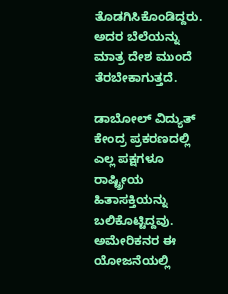ತೊಡಗಿಸಿಕೊಂಡಿದ್ದರು. ಅದರ ಬೆಲೆಯನ್ನು ಮಾತ್ರ ದೇಶ ಮುಂದೆ ತೆರಬೇಕಾಗುತ್ತದೆ.

ಡಾಬೋಲ್ ವಿದ್ಯುತ್ ಕೇಂದ್ರ ಪ್ರಕರಣದಲ್ಲಿ ಎಲ್ಲ ಪಕ್ಷಗಳೂ ರಾಷ್ಟ್ರೀಯ ಹಿತಾಸಕ್ತಿಯನ್ನು ಬಲಿಕೊಟ್ಟಿದ್ದವು. ಅಮೇರಿಕನರ ಈ ಯೋಜನೆಯಲ್ಲಿ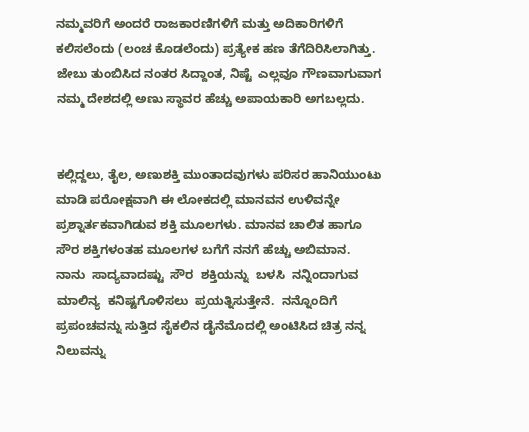ನಮ್ಮವರಿಗೆ ಅಂದರೆ ರಾಜಕಾರಣಿಗಳಿಗೆ ಮತ್ತು ಅದಿಕಾರಿಗಳಿಗೆ ಕಲಿಸಲೆಂದು (ಲಂಚ ಕೊಡಲೆಂದು) ಪ್ರತ್ಯೇಕ ಹಣ ತೆಗೆದಿರಿಸಿಲಾಗಿತ್ತು. ಜೇಬು ತುಂಬಿಸಿದ ನಂತರ ಸಿದ್ದಾಂತ, ನಿಷ್ಟೆ  ಎಲ್ಲವೂ ಗೌಣವಾಗುವಾಗ ನಮ್ಮ ದೇಶದಲ್ಲಿ ಅಣು ಸ್ಥಾವರ ಹೆಚ್ಚು ಅಪಾಯಕಾರಿ ಅಗಬಲ್ಲದು.


ಕಲ್ಲಿದ್ದಲು, ತೈಲ, ಅಣುಶಕ್ತಿ ಮುಂತಾದವುಗಳು ಪರಿಸರ ಹಾನಿಯುಂಟು ಮಾಡಿ ಪರೋಕ್ಷವಾಗಿ ಈ ಲೋಕದಲ್ಲಿ ಮಾನವನ ಉಳಿವನ್ನೇ ಪ್ರಶ್ನಾರ್ತಕವಾಗಿಡುವ ಶಕ್ತಿ ಮೂಲಗಳು. ಮಾನವ ಚಾಲಿತ ಹಾಗೂ ಸೌರ ಶಕ್ತಿಗಳಂತಹ ಮೂಲಗಳ ಬಗೆಗೆ ನನಗೆ ಹೆಚ್ಚು ಅಬಿಮಾನ.   ನಾನು  ಸಾದ್ಯವಾದಷ್ಟು  ಸೌರ  ಶಕ್ತಿಯನ್ನು  ಬಳಸಿ  ನನ್ನಿಂದಾಗುವ  ಮಾಲಿನ್ಯ  ಕನಿಷ್ಟಗೊಳಿಸಲು  ಪ್ರಯತ್ನಿಸುತ್ತೇನೆ.  ನನ್ನೊಂದಿಗೆ ಪ್ರಪಂಚವನ್ನು ಸುತ್ತಿದ ಸೈಕಲಿನ ಡೈನೆಮೊದಲ್ಲಿ ಅಂಟಿಸಿದ ಚಿತ್ರ ನನ್ನ ನಿಲುವನ್ನು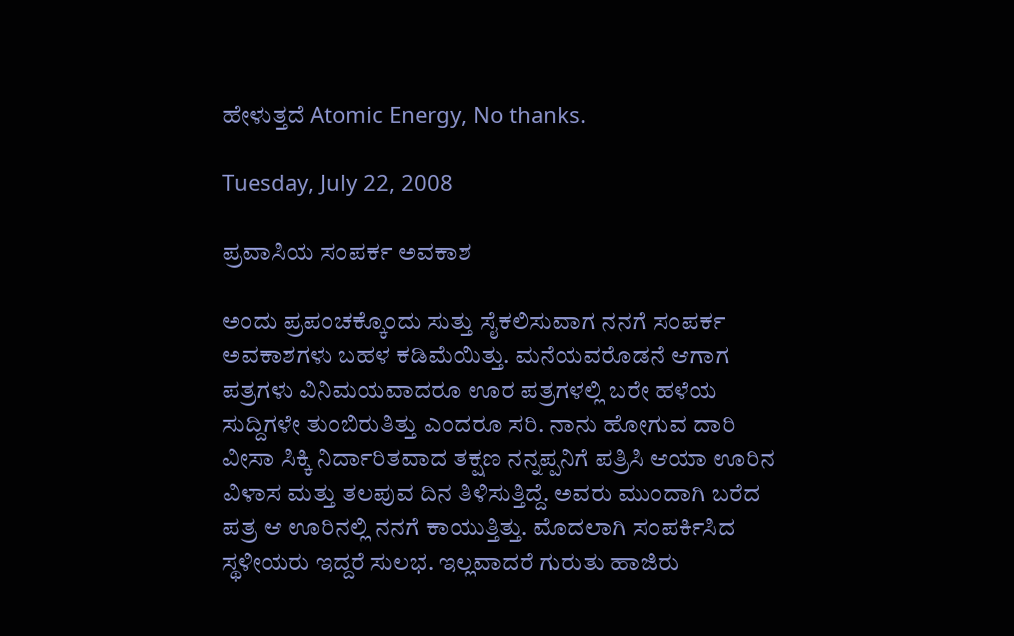ಹೇಳುತ್ತದೆ Atomic Energy, No thanks.

Tuesday, July 22, 2008

ಪ್ರವಾಸಿಯ ಸಂಪರ್ಕ ಅವಕಾಶ

ಅಂದು ಪ್ರಪಂಚಕ್ಕೊಂದು ಸುತ್ತು ಸೈಕಲಿಸುವಾಗ ನನಗೆ ಸಂಪರ್ಕ ಅವಕಾಶಗಳು ಬಹಳ ಕಡಿಮೆಯಿತ್ತು. ಮನೆಯವರೊಡನೆ ಆಗಾಗ ಪತ್ರಗಳು ವಿನಿಮಯವಾದರೂ ಊರ ಪತ್ರಗಳಲ್ಲಿ ಬರೇ ಹಳೆಯ ಸುದ್ದಿಗಳೇ ತುಂಬಿರುತಿತ್ತು ಎಂದರೂ ಸರಿ. ನಾನು ಹೋಗುವ ದಾರಿ ವೀಸಾ ಸಿಕ್ಕಿ ನಿರ್ದಾರಿತವಾದ ತಕ್ಷಣ ನನ್ನಪ್ಪನಿಗೆ ಪತ್ರಿಸಿ ಆಯಾ ಊರಿನ ವಿಳಾಸ ಮತ್ತು ತಲಪುವ ದಿನ ತಿಳಿಸುತ್ತಿದ್ದೆ. ಅವರು ಮುಂದಾಗಿ ಬರೆದ ಪತ್ರ ಆ ಊರಿನಲ್ಲಿ ನನಗೆ ಕಾಯುತ್ತಿತ್ತು. ಮೊದಲಾಗಿ ಸಂಪರ್ಕಿಸಿದ ಸ್ಥಳೀಯರು ಇದ್ದರೆ ಸುಲಭ. ಇಲ್ಲವಾದರೆ ಗುರುತು ಹಾಜಿರು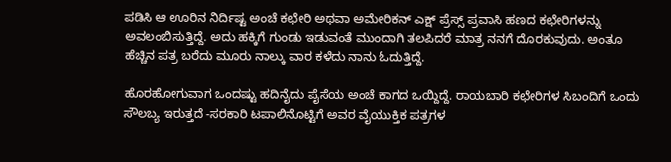ಪಡಿಸಿ ಆ ಊರಿನ ನಿರ್ದಿಷ್ಟ ಅಂಚೆ ಕಛೇರಿ ಅಥವಾ ಅಮೇರಿಕನ್ ಎಕ್ಷ್ ಪ್ರೆಸ್ಸ್ ಪ್ರವಾಸಿ ಹಣದ ಕಛೇರಿಗಳನ್ನು ಅವಲಂಬಿಸುತ್ತಿದ್ದೆ. ಅದು ಹಕ್ಕಿಗೆ ಗುಂಡು ಇಡುವಂತೆ ಮುಂದಾಗಿ ತಲಪಿದರೆ ಮಾತ್ರ ನನಗೆ ದೊರಕುವುದು. ಅಂತೂ ಹೆಚ್ಚಿನ ಪತ್ರ ಬರೆದು ಮೂರು ನಾಲ್ಕು ವಾರ ಕಳೆದು ನಾನು ಓದುತ್ತಿದ್ದೆ.

ಹೊರಹೋಗುವಾಗ ಒಂದಷ್ಟು ಹದಿನೈದು ಪೈಸೆಯ ಅಂಚೆ ಕಾಗದ ಒಯ್ದಿದ್ದೆ. ರಾಯಬಾರಿ ಕಛೇರಿಗಳ ಸಿಬಂದಿಗೆ ಒಂದು ಸೌಲಬ್ಯ ಇರುತ್ತದೆ -ಸರಕಾರಿ ಟಪಾಲಿನೊಟ್ಟಿಗೆ ಅವರ ವೈಯುಕ್ತಿಕ ಪತ್ರಗಳ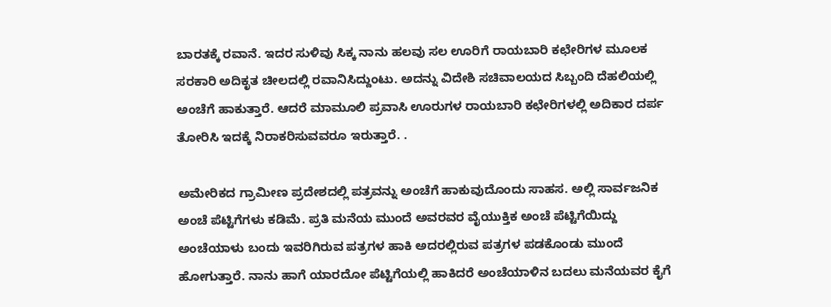ಬಾರತಕ್ಕೆ ರವಾನೆ. ಇದರ ಸುಳಿವು ಸಿಕ್ಕ ನಾನು ಹಲವು ಸಲ ಊರಿಗೆ ರಾಯಬಾರಿ ಕಛೇರಿಗಳ ಮೂಲಕ ಸರಕಾರಿ ಅದಿಕೃತ ಚೀಲದಲ್ಲಿ ರವಾನಿಸಿದ್ದುಂಟು. ಅದನ್ನು ವಿದೇಶಿ ಸಚಿವಾಲಯದ ಸಿಬ್ಬಂದಿ ದೆಹಲಿಯಲ್ಲಿ ಅಂಚೆಗೆ ಹಾಕುತ್ತಾರೆ. ಆದರೆ ಮಾಮೂಲಿ ಪ್ರವಾಸಿ ಊರುಗಳ ರಾಯಬಾರಿ ಕಛೇರಿಗಳಲ್ಲಿ ಅದಿಕಾರ ದರ್ಪ ತೋರಿಸಿ ಇದಕ್ಕೆ ನಿರಾಕರಿಸುವವರೂ ಇರುತ್ತಾರೆ. .

ಅಮೇರಿಕದ ಗ್ರಾಮೀಣ ಪ್ರದೇಶದಲ್ಲಿ ಪತ್ರವನ್ನು ಅಂಚೆಗೆ ಹಾಕುವುದೊಂದು ಸಾಹಸ. ಅಲ್ಲಿ ಸಾರ್ವಜನಿಕ ಅಂಚೆ ಪೆಟ್ಟಿಗೆಗಳು ಕಡಿಮೆ. ಪ್ರತಿ ಮನೆಯ ಮುಂದೆ ಅವರವರ ವೈಯುಕ್ತಿಕ ಅಂಚೆ ಪೆಟ್ಟಿಗೆಯಿದ್ದು ಅಂಚೆಯಾಳು ಬಂದು ಇವರಿಗಿರುವ ಪತ್ರಗಳ ಹಾಕಿ ಅದರಲ್ಲಿರುವ ಪತ್ರಗಳ ಪಡಕೊಂಡು ಮುಂದೆ ಹೋಗುತ್ತಾರೆ. ನಾನು ಹಾಗೆ ಯಾರದೋ ಪೆಟ್ಟಿಗೆಯಲ್ಲಿ ಹಾಕಿದರೆ ಅಂಚೆಯಾಳಿನ ಬದಲು ಮನೆಯವರ ಕೈಗೆ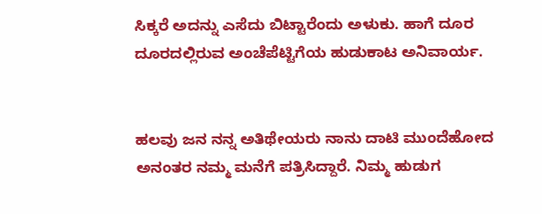ಸಿಕ್ಕರೆ ಅದನ್ನು ಎಸೆದು ಬಿಟ್ಟಾರೆಂದು ಅಳುಕು. ಹಾಗೆ ದೂರ ದೂರದಲ್ಲಿರುವ ಅಂಚೆಪೆಟ್ಟಿಗೆಯ ಹುಡುಕಾಟ ಅನಿವಾರ್ಯ.


ಹಲವು ಜನ ನನ್ನ ಅತಿಥೇಯರು ನಾನು ದಾಟಿ ಮುಂದೆಹೋದ ಅನಂತರ ನಮ್ಮ ಮನೆಗೆ ಪತ್ರಿಸಿದ್ದಾರೆ. ನಿಮ್ಮ ಹುಡುಗ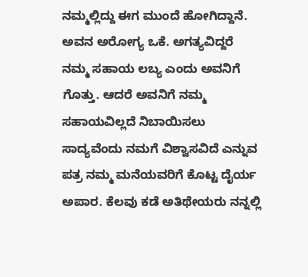ನಮ್ಮಲ್ಲಿದ್ದು ಈಗ ಮುಂದೆ ಹೋಗಿದ್ದಾನೆ. ಅವನ ಅರೋಗ್ಯ ಒಕೆ. ಅಗತ್ಯವಿದ್ದರೆ ನಮ್ಮ ಸಹಾಯ ಲಬ್ಯ ಎಂದು ಅವನಿಗೆ ಗೊತ್ತು. ಆದರೆ ಅವನಿಗೆ ನಮ್ಮ ಸಹಾಯವಿಲ್ಲದೆ ನಿಬಾಯಿಸಲು ಸಾದ್ಯವೆಂದು ನಮಗೆ ವಿಶ್ವಾಸವಿದೆ ಎನ್ನುವ ಪತ್ರ ನಮ್ಮ ಮನೆಯವರಿಗೆ ಕೊಟ್ಟ ದೈರ್ಯ ಅಪಾರ. ಕೆಲವು ಕಡೆ ಅತಿಥೇಯರು ನನ್ನಲ್ಲಿ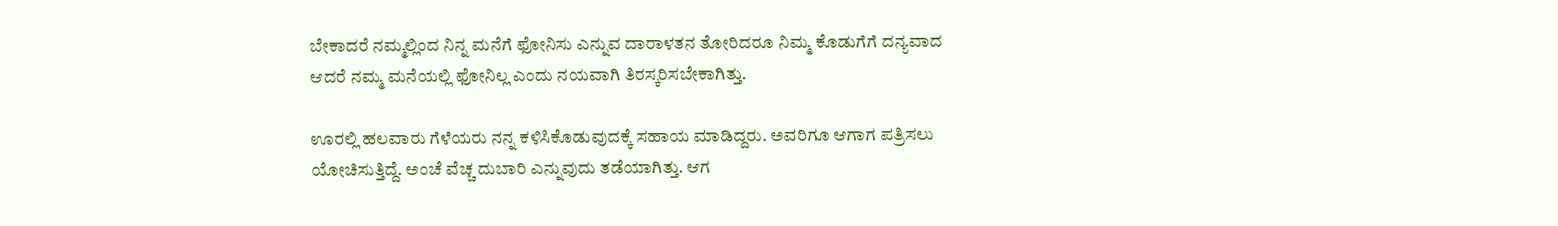ಬೇಕಾದರೆ ನಮ್ಮಲ್ಲಿಂದ ನಿನ್ನ ಮನೆಗೆ ಫೋನಿಸು ಎನ್ನುವ ದಾರಾಳತನ ತೋರಿದರೂ ನಿಮ್ಮ ಕೊಡುಗೆಗೆ ದನ್ಯವಾದ ಆದರೆ ನಮ್ಮ ಮನೆಯಲ್ಲಿ ಫೋನಿಲ್ಲ ಎಂದು ನಯವಾಗಿ ತಿರಸ್ಕರಿಸಬೇಕಾಗಿತ್ತು.

ಊರಲ್ಲಿ ಹಲವಾರು ಗೆಳೆಯರು ನನ್ನ ಕಳಿಸಿಕೊಡುವುದಕ್ಕೆ ಸಹಾಯ ಮಾಡಿದ್ದರು. ಅವರಿಗೂ ಆಗಾಗ ಪತ್ರಿಸಲು ಯೋಚಿಸುತ್ತಿದ್ದೆ. ಅಂಚೆ ವೆಚ್ಚ ದುಬಾರಿ ಎನ್ನುವುದು ತಡೆಯಾಗಿತ್ತು. ಆಗ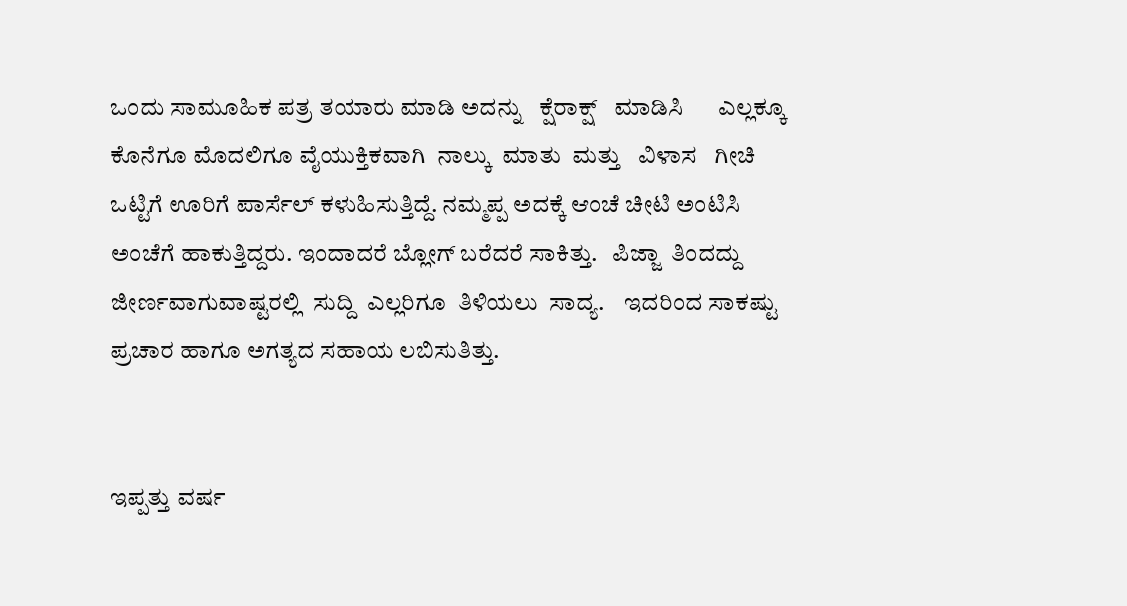ಒಂದು ಸಾಮೂಹಿಕ ಪತ್ರ ತಯಾರು ಮಾಡಿ ಅದನ್ನು   ಕ್ಷೆರಾಕ್ಷ್   ಮಾಡಿಸಿ      ಎಲ್ಲಕ್ಕೂ ಕೊನೆಗೂ ಮೊದಲಿಗೂ ವೈಯುಕ್ತಿಕವಾಗಿ  ನಾಲ್ಕು  ಮಾತು  ಮತ್ತು   ವಿಳಾಸ   ಗೀಚಿ ಒಟ್ಟಿಗೆ ಊರಿಗೆ ಪಾರ್ಸೆಲ್ ಕಳುಹಿಸುತ್ತಿದ್ದೆ. ನಮ್ಮಪ್ಪ ಅದಕ್ಕೆ ಆಂಚೆ ಚೀಟಿ ಅಂಟಿಸಿ ಅಂಚೆಗೆ ಹಾಕುತ್ತಿದ್ದರು. ಇಂದಾದರೆ ಬ್ಲೋಗ್ ಬರೆದರೆ ಸಾಕಿತ್ತು.   ಪಿಜ್ಜಾ  ತಿಂದದ್ದು    ಜೀರ್ಣವಾಗುವಾಷ್ಟರಲ್ಲಿ  ಸುದ್ದಿ  ಎಲ್ಲರಿಗೂ  ತಿಳಿಯಲು  ಸಾದ್ಯ.    ಇದರಿಂದ ಸಾಕಷ್ಟು ಪ್ರಚಾರ ಹಾಗೂ ಅಗತ್ಯದ ಸಹಾಯ ಲಬಿಸುತಿತ್ತು.


ಇಪ್ಪತ್ತು ವರ್ಷ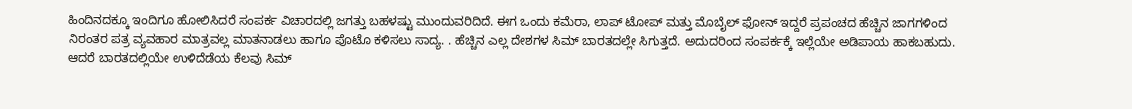ಹಿಂದಿನದಕ್ಕೂ ಇಂದಿಗೂ ಹೋಲಿಸಿದರೆ ಸಂಪರ್ಕ ವಿಚಾರದಲ್ಲಿ ಜಗತ್ತು ಬಹಳಷ್ಟು ಮುಂದುವರಿದಿದೆ. ಈಗ ಒಂದು ಕಮೆರಾ, ಲಾಪ್ ಟೋಪ್ ಮತ್ತು ಮೊಬೈಲ್ ಫೋನ್ ಇದ್ದರೆ ಪ್ರಪಂಚದ ಹೆಚ್ಚಿನ ಜಾಗಗಳಿಂದ ನಿರಂತರ ಪತ್ರ ವ್ಯವಹಾರ ಮಾತ್ರವಲ್ಲ ಮಾತನಾಡಲು ಹಾಗೂ ಪೊಟೊ ಕಳಿಸಲು ಸಾದ್ಯ. . ಹೆಚ್ಚಿನ ಎಲ್ಲ ದೇಶಗಳ ಸಿಮ್ ಬಾರತದಲ್ಲೇ ಸಿಗುತ್ತದೆ. ಅದುದರಿಂದ ಸಂಪರ್ಕಕ್ಕೆ ಇಲ್ಲೆಯೇ ಅಡಿಪಾಯ ಹಾಕಬಹುದು. ಆದರೆ ಬಾರತದಲ್ಲಿಯೇ ಉಳಿದೆಡೆಯ ಕೆಲವು ಸಿಮ್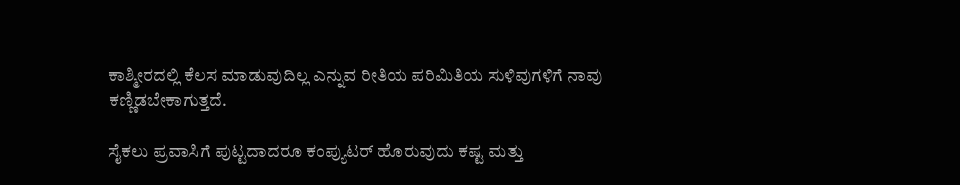ಕಾಶ್ಮೀರದಲ್ಲಿ ಕೆಲಸ ಮಾಡುವುದಿಲ್ಲ ಎನ್ನುವ ರೀತಿಯ ಪರಿಮಿತಿಯ ಸುಳಿವುಗಳಿಗೆ ನಾವು ಕಣ್ಣಿಡಬೇಕಾಗುತ್ತದೆ.

ಸೈಕಲು ಪ್ರವಾಸಿಗೆ ಪುಟ್ಟದಾದರೂ ಕಂಪ್ಯುಟರ್ ಹೊರುವುದು ಕಷ್ಟ ಮತ್ತು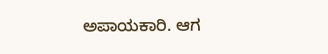ಅಪಾಯಕಾರಿ. ಆಗ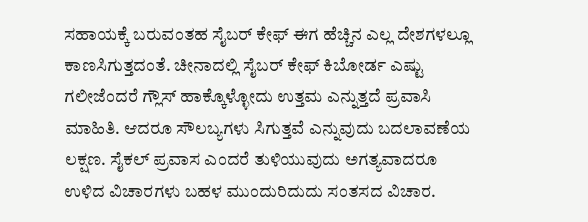ಸಹಾಯಕ್ಕೆ ಬರುವಂತಹ ಸೈಬರ್ ಕೇಫ್ ಈಗ ಹೆಚ್ಚಿನ ಎಲ್ಲ ದೇಶಗಳಲ್ಲೂ ಕಾಣಸಿಗುತ್ತದಂತೆ. ಚೀನಾದಲ್ಲಿ ಸೈಬರ್ ಕೇಫ್ ಕಿಬೋರ್ಡ ಎಷ್ಟು ಗಲೀಜೆಂದರೆ ಗ್ಲೌಸ್ ಹಾಕ್ಕೊಳ್ಳೋದು ಉತ್ತಮ ಎನ್ನುತ್ತದೆ ಪ್ರವಾಸಿ ಮಾಹಿತಿ. ಆದರೂ ಸೌಲಬ್ಯಗಳು ಸಿಗುತ್ತವೆ ಎನ್ನುವುದು ಬದಲಾವಣೆಯ ಲಕ್ಷಣ. ಸೈಕಲ್ ಪ್ರವಾಸ ಎಂದರೆ ತುಳಿಯುವುದು ಅಗತ್ಯವಾದರೂ ಉಳಿದ ವಿಚಾರಗಳು ಬಹಳ ಮುಂದುರಿದುದು ಸಂತಸದ ವಿಚಾರ.